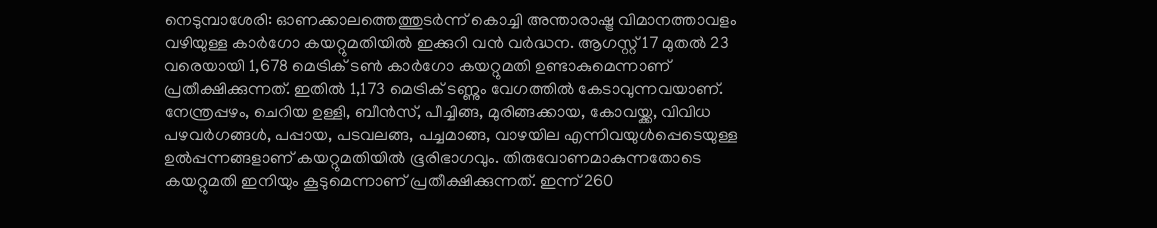നെടുമ്പാശേരി: ഓണക്കാലത്തെത്തുടർന്ന് കൊച്ചി അന്താരാഷ്ട്ര വിമാനത്താവളം വഴിയുള്ള കാർഗോ കയറ്റുമതിയിൽ ഇക്കുറി വൻ വർദ്ധന. ആഗസ്റ്റ് 17 മുതൽ 23 വരെയായി 1,678 മെട്രിക് ടൺ കാർഗോ കയറ്റുമതി ഉണ്ടാകുമെന്നാണ് പ്രതീക്ഷിക്കുന്നത്. ഇതിൽ 1,173 മെട്രിക് ടണ്ണും വേഗത്തിൽ കേടാവുന്നവയാണ്. നേന്ത്രപ്പഴം, ചെറിയ ഉള്ളി, ബീൻസ്, പീച്ചിങ്ങ, മുരിങ്ങക്കായ, കോവയ്ക്ക, വിവിധ പഴവർഗങ്ങൾ, പപ്പായ, പടവലങ്ങ, പച്ചമാങ്ങ, വാഴയില എന്നിവയുൾപ്പെടെയുള്ള ഉൽപ്പന്നങ്ങളാണ് കയറ്റുമതിയിൽ ഭൂരിഭാഗവും. തിരുവോണമാകുന്നതോടെ കയറ്റുമതി ഇനിയും കൂടുമെന്നാണ് പ്രതീക്ഷിക്കുന്നത്. ഇന്ന് 260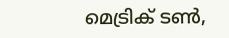മെട്രിക് ടൺ,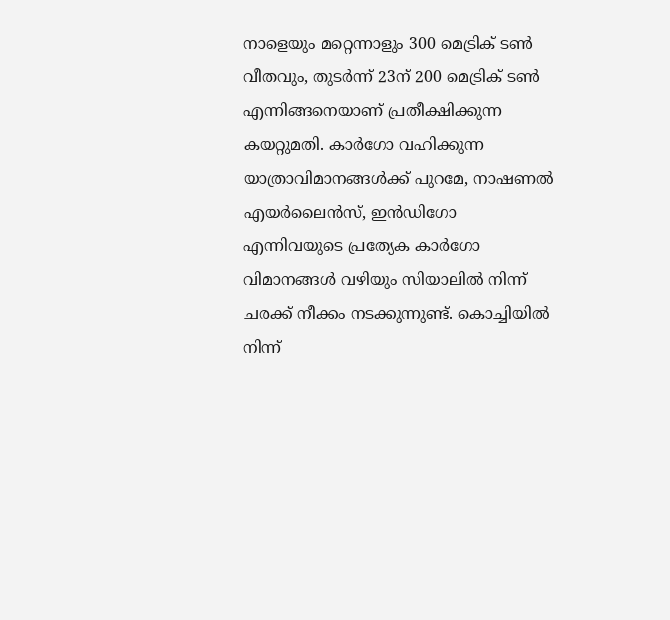നാളെയും മറ്റെന്നാളും 300 മെട്രിക് ടൺ വീതവും, തുടർന്ന് 23ന് 200 മെട്രിക് ടൺ എന്നിങ്ങനെയാണ് പ്രതീക്ഷിക്കുന്ന കയറ്റുമതി. കാർഗോ വഹിക്കുന്ന യാത്രാവിമാനങ്ങൾക്ക് പുറമേ, നാഷണൽ എയർലൈൻസ്, ഇൻഡിഗോ എന്നിവയുടെ പ്രത്യേക കാർഗോ വിമാനങ്ങൾ വഴിയും സിയാലിൽ നിന്ന് ചരക്ക് നീക്കം നടക്കുന്നുണ്ട്. കൊച്ചിയിൽ നിന്ന്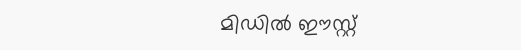മിഡിൽ ഈസ്റ്റ്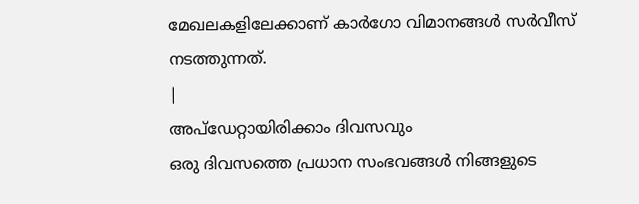മേഖലകളിലേക്കാണ് കാർഗോ വിമാനങ്ങൾ സർവീസ് നടത്തുന്നത്.
|
അപ്ഡേറ്റായിരിക്കാം ദിവസവും
ഒരു ദിവസത്തെ പ്രധാന സംഭവങ്ങൾ നിങ്ങളുടെ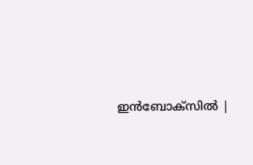ഇൻബോക്സിൽ |